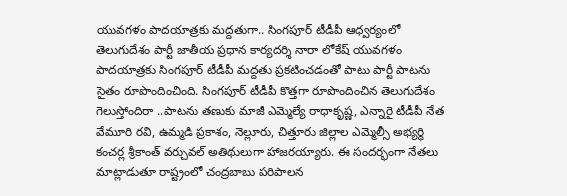యువగళం పాదయాత్రకు మద్దతుగా.. సింగపూర్ టీడీపీ ఆధ్వర్యంలో
తెలుగుదేశం పార్టీ జాతీయ ప్రధాన కార్యదర్శి నారా లోకేష్ యువగళం పాదయాత్రకు సింగపూర్ టీడీపీ మద్దతు ప్రకటించడంతో పాటు పార్టీ పాటను సైతం రూపొందించింది. సింగపూర్ టీడీపీ కొత్తగా రూపొందించిన తెలుగుదేశం గెలుస్తోందిరా ..పాటను తణుకు మాజీ ఎమ్మెల్యే రాధాకృష్ణ, ఎన్నారై టీడీపీ నేత వేమూరి రవి, ఉమ్మడి ప్రకాశం, నెల్లూరు, చిత్తూరు జిల్లాల ఎమ్మెల్సీ అభ్యర్థి కంచర్ల శ్రీకాంత్ వర్చువల్ అతిథులుగా హాజరయ్యారు. ఈ సందర్భంగా నేతలు మాట్లాడుతూ రాష్ట్రంలో చంద్రబాబు పరిపాలన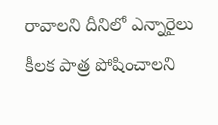రావాలని దీనిలో ఎన్నారైలు కీలక పాత్ర పోషించాలని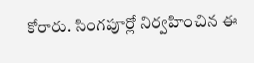కోరారు. సింగపూర్లో నిర్వహించిన ఈ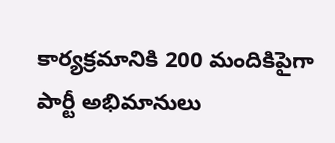కార్యక్రమానికి 200 మందికిపైగా పార్టీ అభిమానులు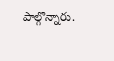పాల్గొన్నారు.